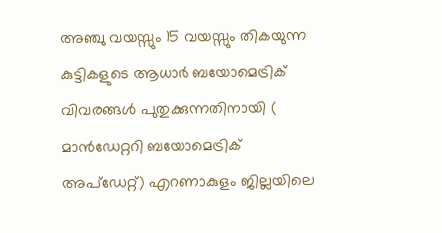അഞ്ചു വയസ്സും 15 വയസ്സും തികയുന്ന കുട്ടികളുടെ ആധാർ ബയോമെട്രിക് വിവരങ്ങൾ പുതുക്കുന്നതിനായി ( മാൻഡേറ്ററി ബയോമെട്രിക് അപ്ഡേറ്റ്) എറണാകുളം ജില്ലയിലെ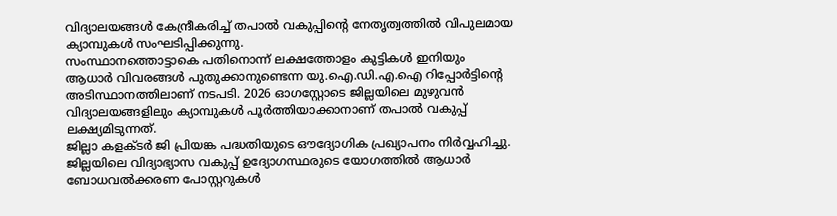വിദ്യാലയങ്ങൾ കേന്ദ്രീകരിച്ച് തപാൽ വകുപ്പിന്റെ നേതൃത്വത്തിൽ വിപുലമായ ക്യാമ്പുകൾ സംഘടിപ്പിക്കുന്നു.
സംസ്ഥാനത്തൊട്ടാകെ പതിനൊന്ന് ലക്ഷത്തോളം കുട്ടികൾ ഇനിയും ആധാർ വിവരങ്ങൾ പുതുക്കാനുണ്ടെന്ന യു.ഐ.ഡി.എ.ഐ റിപ്പോർട്ടിന്റെ അടിസ്ഥാനത്തിലാണ് നടപടി. 2026 ഓഗസ്റ്റോടെ ജില്ലയിലെ മുഴുവൻ വിദ്യാലയങ്ങളിലും ക്യാമ്പുകൾ പൂർത്തിയാക്കാനാണ് തപാൽ വകുപ്പ് ലക്ഷ്യമിടുന്നത്.
ജില്ലാ കളക്ടർ ജി പ്രിയങ്ക പദ്ധതിയുടെ ഔദ്യോഗിക പ്രഖ്യാപനം നിർവ്വഹിച്ചു. ജില്ലയിലെ വിദ്യാഭ്യാസ വകുപ്പ് ഉദ്യോഗസ്ഥരുടെ യോഗത്തിൽ ആധാർ ബോധവൽക്കരണ പോസ്റ്ററുകൾ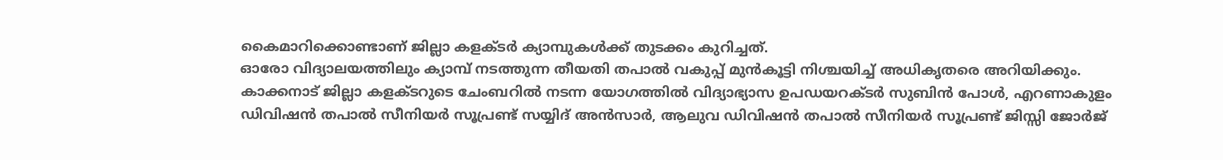കൈമാറിക്കൊണ്ടാണ് ജില്ലാ കളക്ടർ ക്യാമ്പുകൾക്ക് തുടക്കം കുറിച്ചത്.
ഓരോ വിദ്യാലയത്തിലും ക്യാമ്പ് നടത്തുന്ന തീയതി തപാൽ വകുപ്പ് മുൻകൂട്ടി നിശ്ചയിച്ച് അധികൃതരെ അറിയിക്കും.
കാക്കനാട് ജില്ലാ കളക്ടറുടെ ചേംബറിൽ നടന്ന യോഗത്തിൽ വിദ്യാഭ്യാസ ഉപഡയറക്ടർ സുബിൻ പോൾ, എറണാകുളം ഡിവിഷൻ തപാൽ സീനിയർ സൂപ്രണ്ട് സയ്യിദ് അൻസാർ, ആലുവ ഡിവിഷൻ തപാൽ സീനിയർ സൂപ്രണ്ട് ജിസ്സി ജോർജ്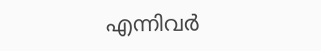എന്നിവർ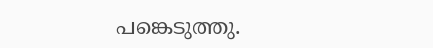പങ്കെടുത്തു.